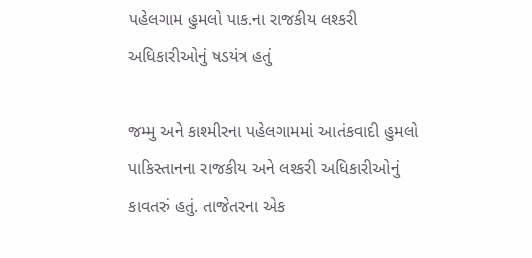પહેલગામ હુમલો પાક.ના રાજકીય લશ્કરી અધિકારીઓનું ષડયંત્ર હતું

જમ્મુ અને કાશ્મીરના પહેલગામમાં આતંકવાદી હુમલો પાકિસ્તાનના રાજકીય અને લશ્કરી અધિકારીઓનું કાવતરું હતું. તાજેતરના એક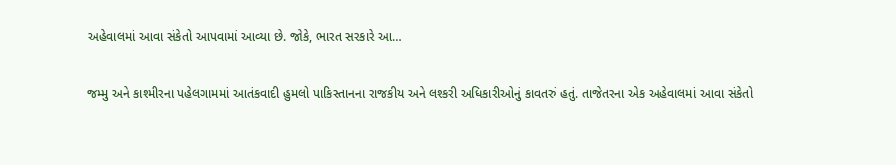અહેવાલમાં આવા સંકેતો આપવામાં આવ્યા છે. જોકે, ભારત સરકારે આ…

જમ્મુ અને કાશ્મીરના પહેલગામમાં આતંકવાદી હુમલો પાકિસ્તાનના રાજકીય અને લશ્કરી અધિકારીઓનું કાવતરું હતું. તાજેતરના એક અહેવાલમાં આવા સંકેતો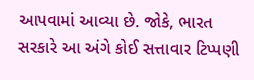આપવામાં આવ્યા છે. જોકે, ભારત સરકારે આ અંગે કોઈ સત્તાવાર ટિપ્પણી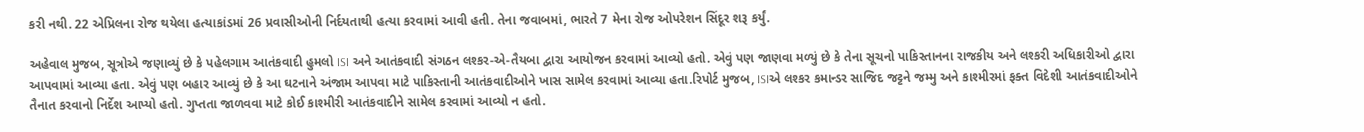કરી નથી. 22 એપ્રિલના રોજ થયેલા હત્યાકાંડમાં 26 પ્રવાસીઓની નિર્દયતાથી હત્યા કરવામાં આવી હતી. તેના જવાબમાં, ભારતે 7 મેના રોજ ઓપરેશન સિંદૂર શરૂ કર્યું.

અહેવાલ મુજબ, સૂત્રોએ જણાવ્યું છે કે પહેલગામ આતંકવાદી હુમલો ISI અને આતંકવાદી સંગઠન લશ્કર-એ-તૈયબા દ્વારા આયોજન કરવામાં આવ્યો હતો. એવું પણ જાણવા મળ્યું છે કે તેના સૂચનો પાકિસ્તાનના રાજકીય અને લશ્કરી અધિકારીઓ દ્વારા આપવામાં આવ્યા હતા. એવું પણ બહાર આવ્યું છે કે આ ઘટનાને અંજામ આપવા માટે પાકિસ્તાની આતંકવાદીઓને ખાસ સામેલ કરવામાં આવ્યા હતા.રિપોર્ટ મુજબ, ISIએ લશ્કર કમાન્ડર સાજિદ જટ્ટને જમ્મુ અને કાશ્મીરમાં ફક્ત વિદેશી આતંકવાદીઓને તૈનાત કરવાનો નિર્દેશ આપ્યો હતો. ગુપ્તતા જાળવવા માટે કોઈ કાશ્મીરી આતંકવાદીને સામેલ કરવામાં આવ્યો ન હતો.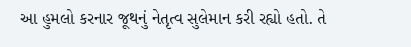આ હુમલો કરનાર જૂથનું નેતૃત્વ સુલેમાન કરી રહ્યો હતો. તે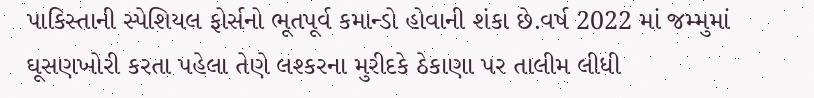પાકિસ્તાની સ્પેશિયલ ફોર્સનો ભૂતપૂર્વ કમાન્ડો હોવાની શંકા છે.વર્ષ 2022 માં જમ્મુમાં ઘૂસણખોરી કરતા પહેલા તેણે લશ્કરના મુરીદકે ઠેકાણા પર તાલીમ લીધી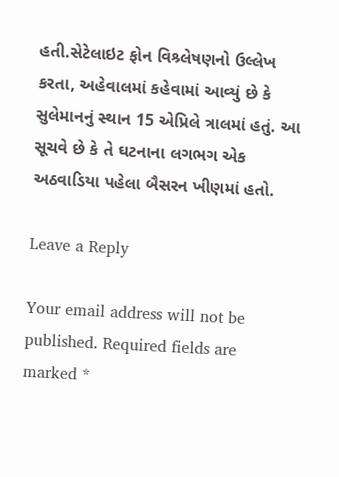હતી.સેટેલાઇટ ફોન વિશ્ર્લેષણનો ઉલ્લેખ કરતા, અહેવાલમાં કહેવામાં આવ્યું છે કે સુલેમાનનું સ્થાન 15 એપ્રિલે ત્રાલમાં હતું. આ સૂચવે છે કે તે ઘટનાના લગભગ એક અઠવાડિયા પહેલા બૈસરન ખીણમાં હતો.

Leave a Reply

Your email address will not be published. Required fields are marked *